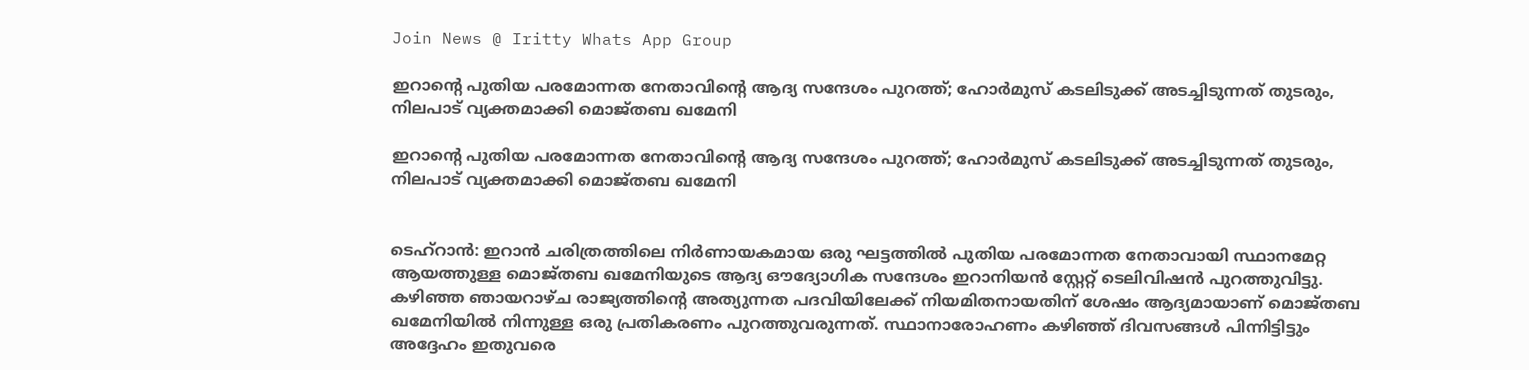Join News @ Iritty Whats App Group

ഇറാന്‍റെ പുതിയ പരമോന്നത നേതാവിന്‍റെ ആദ്യ സന്ദേശം പുറത്ത്; ഹോർമുസ് കടലിടുക്ക് അടച്ചിടുന്നത് തുടരും, നിലപാട് വ്യക്തമാക്കി മൊജ്തബ ഖമേനി

ഇറാന്‍റെ പുതിയ പരമോന്നത നേതാവിന്‍റെ ആദ്യ സന്ദേശം പുറത്ത്; ഹോർമുസ് കടലിടുക്ക് അടച്ചിടുന്നത് തുടരും, നിലപാട് വ്യക്തമാക്കി മൊജ്തബ ഖമേനി


ടെഹ്റാൻ: ഇറാൻ ചരിത്രത്തിലെ നിർണായകമായ ഒരു ഘട്ടത്തിൽ പുതിയ പരമോന്നത നേതാവായി സ്ഥാനമേറ്റ ആയത്തുള്ള മൊജ്തബ ഖമേനിയുടെ ആദ്യ ഔദ്യോഗിക സന്ദേശം ഇറാനിയൻ സ്റ്റേറ്റ് ടെലിവിഷൻ പുറത്തുവിട്ടു. കഴിഞ്ഞ ഞായറാഴ്ച രാജ്യത്തിന്‍റെ അത്യുന്നത പദവിയിലേക്ക് നിയമിതനായതിന് ശേഷം ആദ്യമായാണ് മൊജ്തബ ഖമേനിയിൽ നിന്നുള്ള ഒരു പ്രതികരണം പുറത്തുവരുന്നത്. സ്ഥാനാരോഹണം കഴിഞ്ഞ് ദിവസങ്ങൾ പിന്നിട്ടിട്ടും അദ്ദേഹം ഇതുവരെ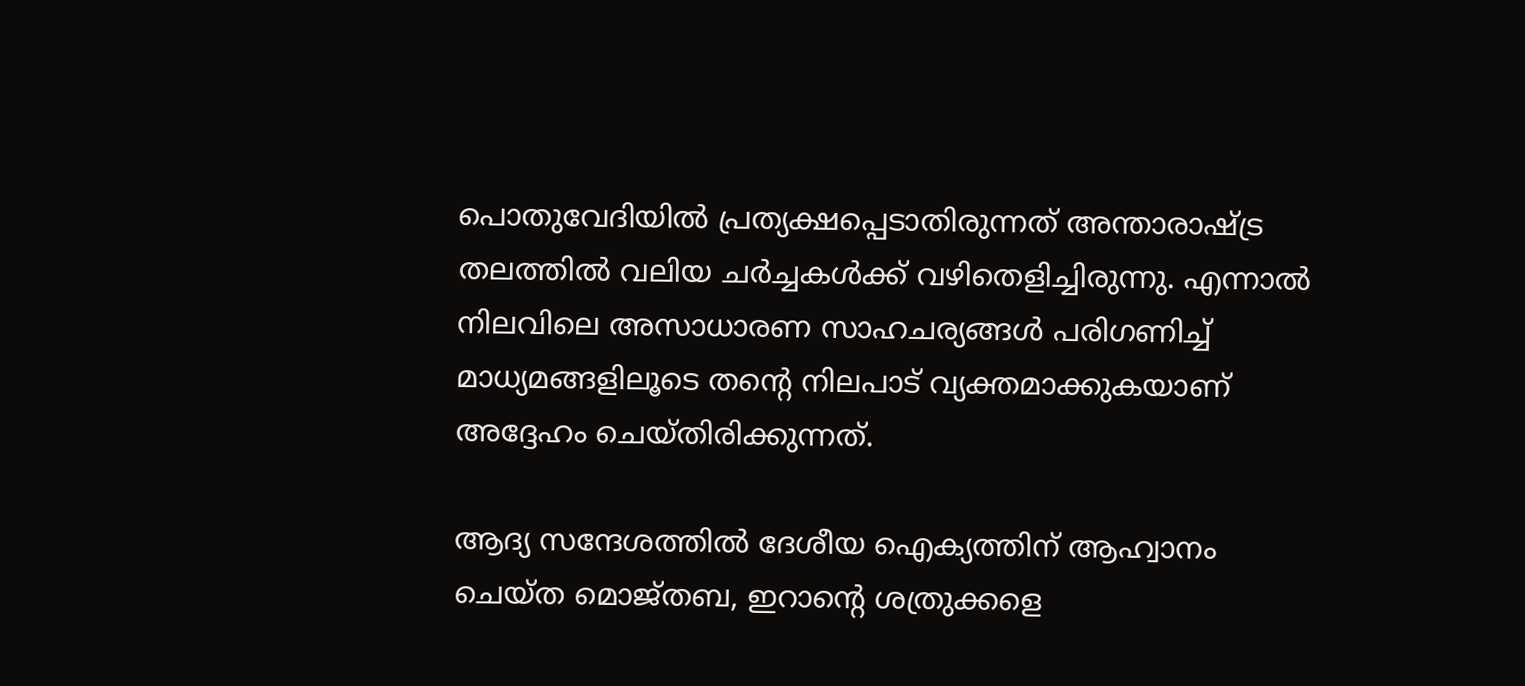പൊതുവേദിയിൽ പ്രത്യക്ഷപ്പെടാതിരുന്നത് അന്താരാഷ്ട്ര തലത്തിൽ വലിയ ചർച്ചകൾക്ക് വഴിതെളിച്ചിരുന്നു. എന്നാൽ നിലവിലെ അസാധാരണ സാഹചര്യങ്ങൾ പരിഗണിച്ച് മാധ്യമങ്ങളിലൂടെ തന്‍റെ നിലപാട് വ്യക്തമാക്കുകയാണ് അദ്ദേഹം ചെയ്തിരിക്കുന്നത്.

ആദ്യ സന്ദേശത്തിൽ ദേശീയ ഐക്യത്തിന് ആഹ്വാനം ചെയ്ത മൊജ്തബ, ഇറാന്‍റെ ശത്രുക്കളെ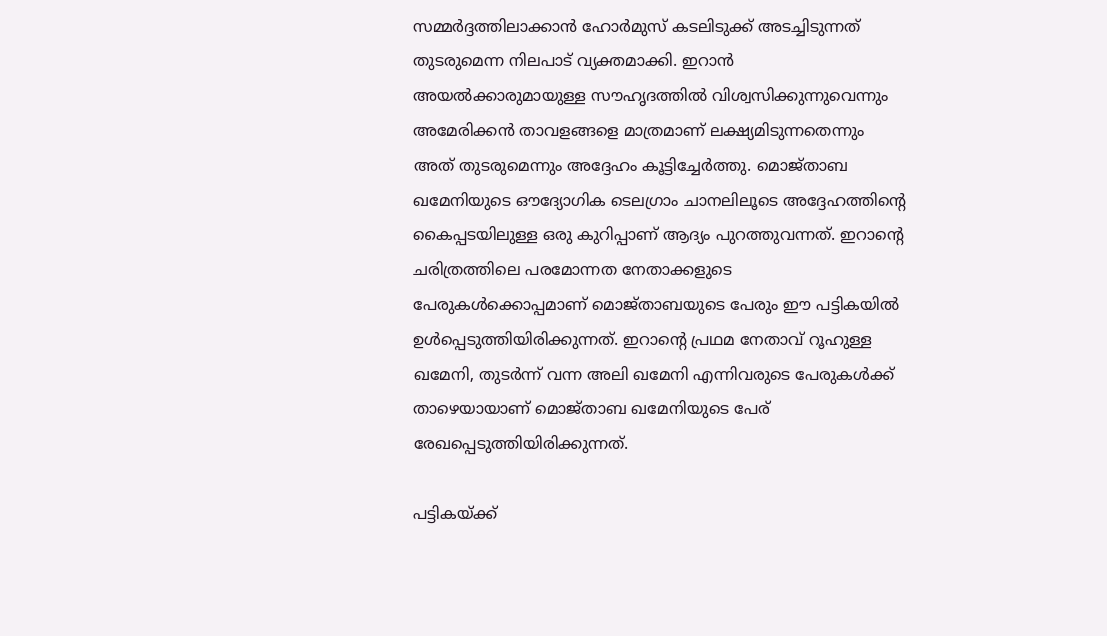സമ്മർദ്ദത്തിലാക്കാൻ ഹോർമുസ് കടലിടുക്ക് അടച്ചിടുന്നത് തുടരുമെന്ന നിലപാട് വ്യക്തമാക്കി. ഇറാൻ അയൽക്കാരുമായുള്ള സൗഹൃദത്തിൽ വിശ്വസിക്കുന്നുവെന്നും അമേരിക്കൻ താവളങ്ങളെ മാത്രമാണ് ലക്ഷ്യമിടുന്നതെന്നും അത് തുടരുമെന്നും അദ്ദേഹം കൂട്ടിച്ചേർത്തു. മൊജ്താബ ഖമേനിയുടെ ഔദ്യോഗിക ടെലഗ്രാം ചാനലിലൂടെ അദ്ദേഹത്തിന്‍റെ കൈപ്പടയിലുള്ള ഒരു കുറിപ്പാണ് ആദ്യം പുറത്തുവന്നത്. ഇറാന്‍റെ ചരിത്രത്തിലെ പരമോന്നത നേതാക്കളുടെ പേരുകൾക്കൊപ്പമാണ് മൊജ്താബയുടെ പേരും ഈ പട്ടികയിൽ ഉൾപ്പെടുത്തിയിരിക്കുന്നത്. ഇറാന്‍റെ പ്രഥമ നേതാവ് റൂഹുള്ള ഖമേനി, തുടർന്ന് വന്ന അലി ഖമേനി എന്നിവരുടെ പേരുകൾക്ക് താഴെയായാണ് മൊജ്താബ ഖമേനിയുടെ പേര് രേഖപ്പെടുത്തിയിരിക്കുന്നത്.

പട്ടികയ്ക്ക്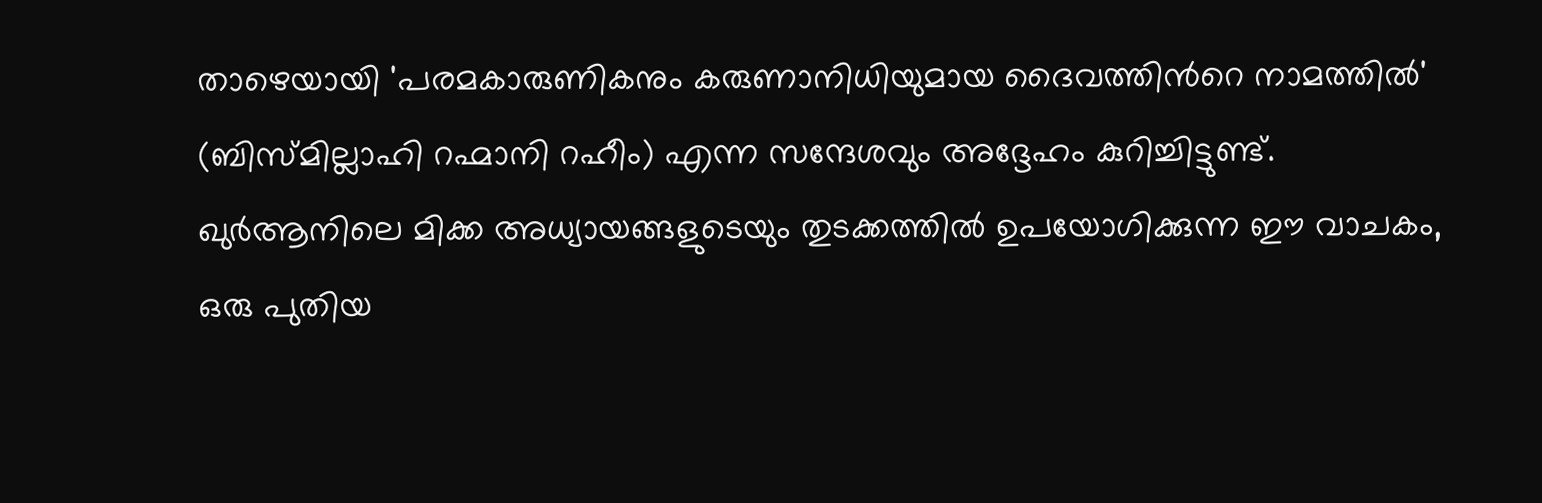താഴെയായി 'പരമകാരുണികനും കരുണാനിധിയുമായ ദൈവത്തിന്‍റെ നാമത്തിൽ' (ബിസ്മില്ലാഹി റഹ്മാനി റഹീം) എന്ന സന്ദേശവും അദ്ദേഹം കുറിച്ചിട്ടുണ്ട്. ഖുർആനിലെ മിക്ക അധ്യായങ്ങളുടെയും തുടക്കത്തിൽ ഉപയോഗിക്കുന്ന ഈ വാചകം, ഒരു പുതിയ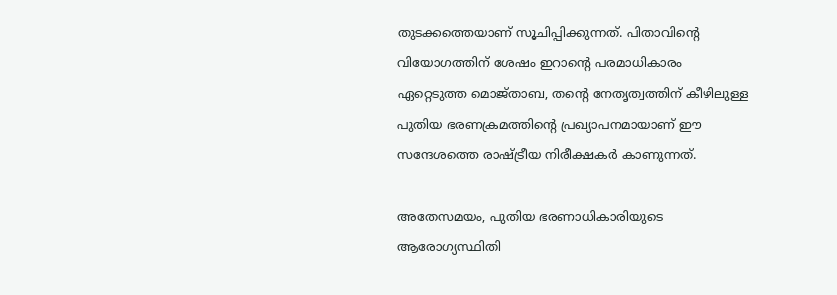തുടക്കത്തെയാണ് സൂചിപ്പിക്കുന്നത്. പിതാവിന്‍റെ വിയോഗത്തിന് ശേഷം ഇറാന്‍റെ പരമാധികാരം ഏറ്റെടുത്ത മൊജ്താബ, തന്‍റെ നേതൃത്വത്തിന് കീഴിലുള്ള പുതിയ ഭരണക്രമത്തിന്‍റെ പ്രഖ്യാപനമായാണ് ഈ സന്ദേശത്തെ രാഷ്ട്രീയ നിരീക്ഷകർ കാണുന്നത്.

അതേസമയം, പുതിയ ഭരണാധികാരിയുടെ ആരോഗ്യസ്ഥിതി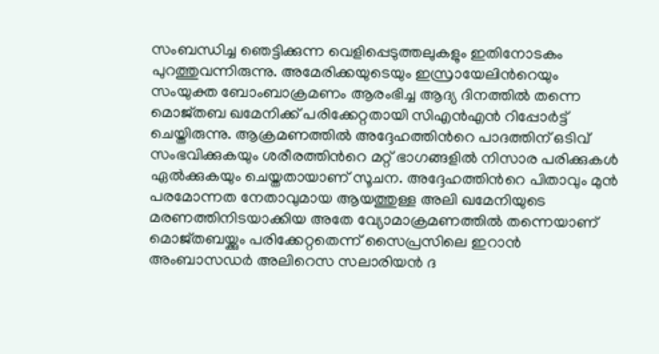സംബന്ധിച്ച ഞെട്ടിക്കുന്ന വെളിപ്പെടുത്തലുകളും ഇതിനോടകം പുറത്തുവന്നിരുന്നു. അമേരിക്കയുടെയും ഇസ്രായേലിന്‍റെയും സംയുക്ത ബോംബാക്രമണം ആരംഭിച്ച ആദ്യ ദിനത്തിൽ തന്നെ മൊജ്തബ ഖമേനിക്ക് പരിക്കേറ്റതായി സിഎൻഎൻ റിപ്പോർട്ട് ചെയ്തിരുന്നു. ആക്രമണത്തിൽ അദ്ദേഹത്തിന്‍റെ പാദത്തിന് ഒടിവ് സംഭവിക്കുകയും ശരീരത്തിന്‍റെ മറ്റ് ഭാഗങ്ങളിൽ നിസാര പരിക്കുകൾ ഏൽക്കുകയും ചെയ്തതായാണ് സൂചന. അദ്ദേഹത്തിന്‍റെ പിതാവും മുൻ പരമോന്നത നേതാവുമായ ആയത്തുള്ള അലി ഖമേനിയുടെ മരണത്തിനിടയാക്കിയ അതേ വ്യോമാക്രമണത്തിൽ തന്നെയാണ് മൊജ്തബയ്ക്കും പരിക്കേറ്റതെന്ന് സൈപ്രസിലെ ഇറാൻ അംബാസഡർ അലിറെസ സലാരിയൻ ദ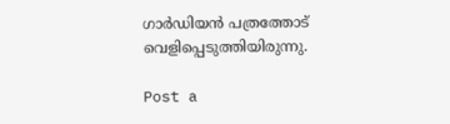ഗാർഡിയൻ പത്രത്തോട് വെളിപ്പെടുത്തിയിരുന്നു.

Post a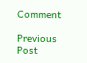Comment

Previous Post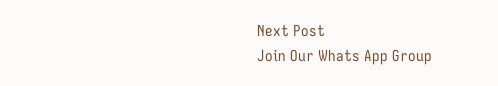Next Post
Join Our Whats App Group